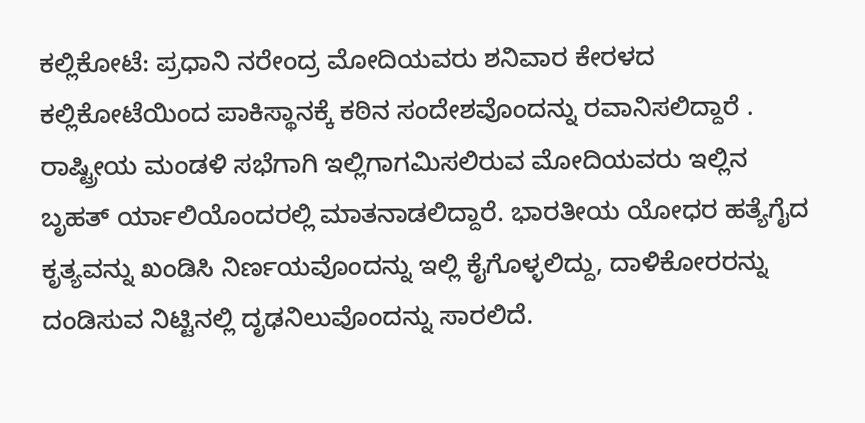ಕಲ್ಲಿಕೋಟೆ: ಪ್ರಧಾನಿ ನರೇಂದ್ರ ಮೋದಿಯವರು ಶನಿವಾರ ಕೇರಳದ ಕಲ್ಲಿಕೋಟೆಯಿಂದ ಪಾಕಿಸ್ಥಾನಕ್ಕೆ ಕಠಿನ ಸಂದೇಶವೊಂದನ್ನು ರವಾನಿಸಲಿದ್ದಾರೆ . ರಾಷ್ಟ್ರೀಯ ಮಂಡಳಿ ಸಭೆಗಾಗಿ ಇಲ್ಲಿಗಾಗಮಿಸಲಿರುವ ಮೋದಿಯವರು ಇಲ್ಲಿನ ಬೃಹತ್ ರ್ಯಾಲಿಯೊಂದರಲ್ಲಿ ಮಾತನಾಡಲಿದ್ದಾರೆ. ಭಾರತೀಯ ಯೋಧರ ಹತ್ಯೆಗೈದ ಕೃತ್ಯವನ್ನು ಖಂಡಿಸಿ ನಿರ್ಣಯವೊಂದನ್ನು ಇಲ್ಲಿ ಕೈಗೊಳ್ಳಲಿದ್ದು, ದಾಳಿಕೋರರನ್ನು ದಂಡಿಸುವ ನಿಟ್ಟಿನಲ್ಲಿ ದೃಢನಿಲುವೊಂದನ್ನು ಸಾರಲಿದೆ.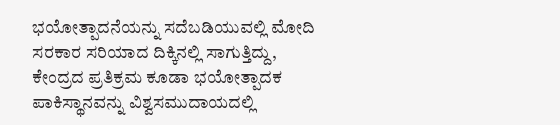ಭಯೋತ್ಪಾದನೆಯನ್ನು ಸದೆಬಡಿಯುವಲ್ಲಿ ಮೋದಿ ಸರಕಾರ ಸರಿಯಾದ ದಿಕ್ಕಿನಲ್ಲಿ ಸಾಗುತ್ತಿದ್ದು, ಕೇಂದ್ರದ ಪ್ರತಿಕ್ರಮ ಕೂಡಾ ಭಯೋತ್ಪಾದಕ ಪಾಕಿಸ್ಥಾನವನ್ನು ವಿಶ್ವಸಮುದಾಯದಲ್ಲಿ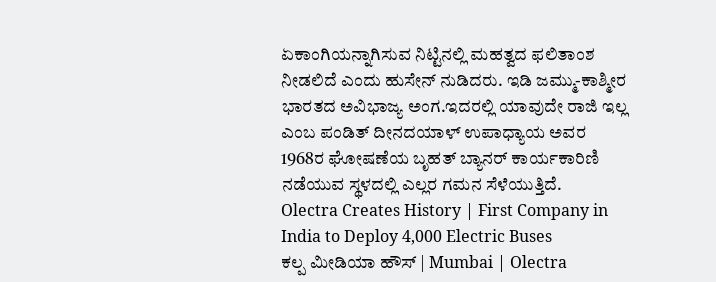ಏಕಾಂಗಿಯನ್ನಾಗಿಸುವ ನಿಟ್ಟಿನಲ್ಲಿ ಮಹತ್ವದ ಫಲಿತಾಂಶ ನೀಡಲಿದೆ ಎಂದು ಹುಸೇನ್ ನುಡಿದರು. ಇಡಿ ಜಮ್ಮು-ಕಾಶ್ಮೀರ ಭಾರತದ ಅವಿಭಾಜ್ಯ ಅಂಗ.ಇದರಲ್ಲಿ ಯಾವುದೇ ರಾಜಿ ಇಲ್ಲ ಎಂಬ ಪಂಡಿತ್ ದೀನದಯಾಳ್ ಉಪಾಧ್ಯಾಯ ಅವರ 1968ರ ಘೋಷಣೆಯ ಬೃಹತ್ ಬ್ಯಾನರ್ ಕಾರ್ಯಕಾರಿಣಿ ನಡೆಯುವ ಸ್ಥಳದಲ್ಲಿ ಎಲ್ಲರ ಗಮನ ಸೆಳೆಯುತ್ತಿದೆ.
Olectra Creates History | First Company in India to Deploy 4,000 Electric Buses
ಕಲ್ಪ ಮೀಡಿಯಾ ಹೌಸ್ | Mumbai | Olectra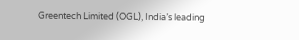Greentech Limited (OGL), India’s leading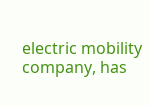electric mobility company, has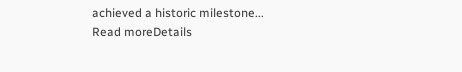achieved a historic milestone...
Read moreDetails